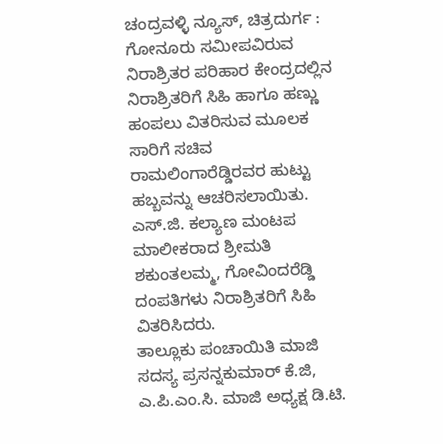ಚಂದ್ರವಳ್ಳಿ ನ್ಯೂಸ್, ಚಿತ್ರದುರ್ಗ :
ಗೋನೂರು ಸಮೀಪವಿರುವ ನಿರಾಶ್ರಿತರ ಪರಿಹಾರ ಕೇಂದ್ರದಲ್ಲಿನ ನಿರಾಶ್ರಿತರಿಗೆ ಸಿಹಿ ಹಾಗೂ ಹಣ್ಣು ಹಂಪಲು ವಿತರಿಸುವ ಮೂಲಕ ಸಾರಿಗೆ ಸಚಿವ ರಾಮಲಿಂಗಾರೆಡ್ಡಿರವರ ಹುಟ್ಟು ಹಬ್ಬವನ್ನು ಆಚರಿಸಲಾಯಿತು.
ಎಸ್.ಜಿ. ಕಲ್ಯಾಣ ಮಂಟಪ ಮಾಲೀಕರಾದ ಶ್ರೀಮತಿ ಶಕುಂತಲಮ್ಮ, ಗೋವಿಂದರೆಡ್ಡಿ ದಂಪತಿಗಳು ನಿರಾಶ್ರಿತರಿಗೆ ಸಿಹಿ ವಿತರಿಸಿದರು.
ತಾಲ್ಲೂಕು ಪಂಚಾಯಿತಿ ಮಾಜಿ ಸದಸ್ಯ ಪ್ರಸನ್ನಕುಮಾರ್ ಕೆ.ಜಿ, ಎ.ಪಿ.ಎಂ.ಸಿ. ಮಾಜಿ ಅಧ್ಯಕ್ಷ ಡಿ.ಟಿ.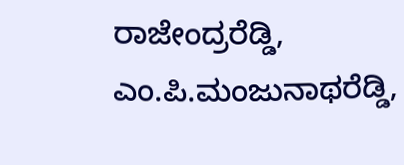ರಾಜೇಂದ್ರರೆಡ್ಡಿ, ಎಂ.ಪಿ.ಮಂಜುನಾಥರೆಡ್ಡಿ,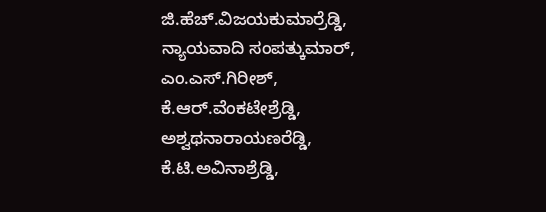ಜಿ.ಹೆಚ್.ವಿಜಯಕುಮಾರ್ರೆಡ್ಡಿ, ನ್ಯಾಯವಾದಿ ಸಂಪತ್ಕುಮಾರ್, ಎಂ.ಎಸ್.ಗಿರೀಶ್, ಕೆ.ಆರ್.ವೆಂಕಟೇಶ್ರೆಡ್ಡಿ, ಅಶ್ವಥನಾರಾಯಣರೆಡ್ಡಿ, ಕೆ.ಟಿ.ಅವಿನಾಶ್ರೆಡ್ಡಿ,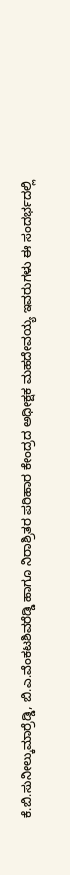ಕೆ.ಬಿ.ಸುನೀಲ್ಕುಮಾರ್ರೆಡ್ಡಿ, ಬಿ.ಎ.ವೆಂಕಟಶಿವರೆಡ್ಡಿ ಹಾಗೂ ನಿರಾಶ್ರಿತರ ಪರಿಹಾರ ಕೇಂದ್ರದ ಅಧೀಕ್ಷಕ ಮಹದೇವಯ್ಯ ಇವರುಗಳು ಈ ಸಂದರ್ಭದಲ್ಲಿ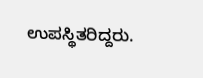ಉಪಸ್ಥಿತರಿದ್ದರು.